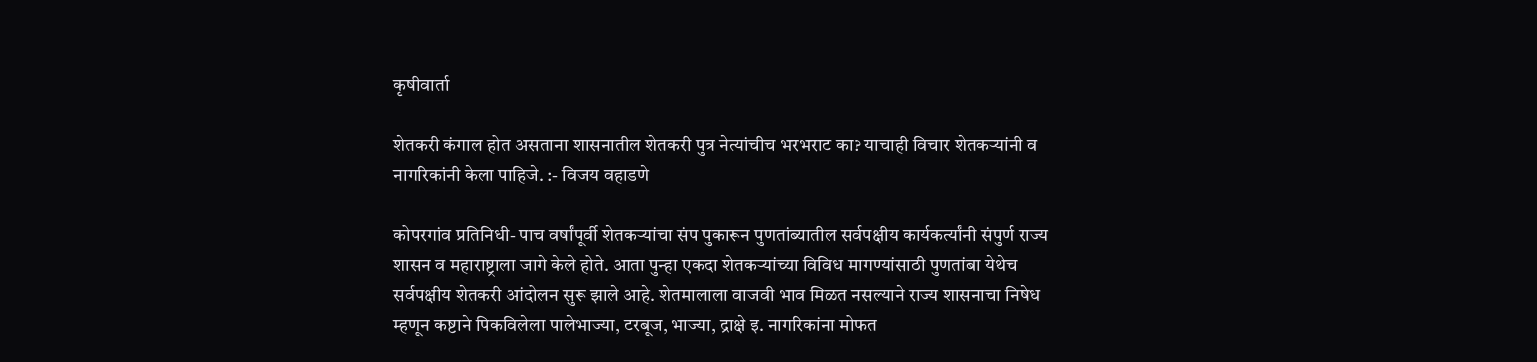कृषीवार्ता

शेतकरी कंगाल होत असताना शासनातील शेतकरी पुत्र नेत्यांचीच भरभराट का? याचाही विचार शेतकऱ्यांनी व नागरिकांनी केला पाहिजे. :- विजय वहाडणे

कोपरगांव प्रतिनिधी- पाच वर्षांपूर्वी शेतकऱ्यांचा संप पुकारून पुणतांब्यातील सर्वपक्षीय कार्यकर्त्यांनी संपुर्ण राज्य शासन व महाराष्ट्राला जागे केले होते. आता पुन्हा एकदा शेतकऱ्यांच्या विविध मागण्यांसाठी पुणतांबा येथेच सर्वपक्षीय शेतकरी आंदोलन सुरू झाले आहे. शेतमालाला वाजवी भाव मिळत नसल्याने राज्य शासनाचा निषेध म्हणून कष्टाने पिकविलेला पालेभाज्या, टरबूज, भाज्या, द्राक्षे इ. नागरिकांना मोफत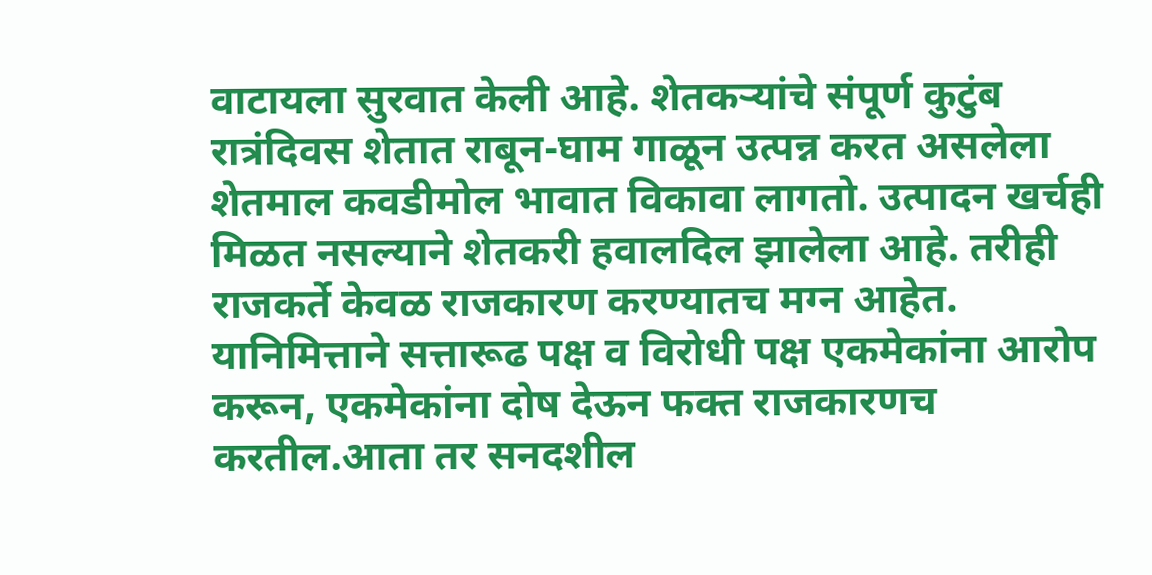वाटायला सुरवात केली आहे. शेतकऱ्यांचे संपूर्ण कुटुंब रात्रंदिवस शेतात राबून-घाम गाळून उत्पन्न करत असलेला शेतमाल कवडीमोल भावात विकावा लागतो. उत्पादन खर्चही मिळत नसल्याने शेतकरी हवालदिल झालेला आहे. तरीही राजकर्ते केवळ राजकारण करण्यातच मग्न आहेत. यानिमित्ताने सत्तारूढ पक्ष व विरोधी पक्ष एकमेकांना आरोप करून, एकमेकांना दोष देऊन फक्त राजकारणच करतील.आता तर सनदशील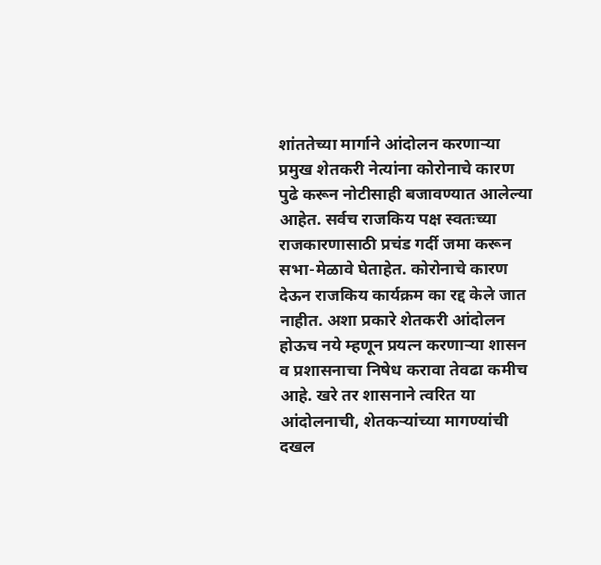शांततेच्या मार्गाने आंदोलन करणाऱ्या प्रमुख शेतकरी नेत्यांना कोरोनाचे कारण पुढे करून नोटीसाही बजावण्यात आलेल्या आहेत. सर्वच राजकिय पक्ष स्वतःच्या राजकारणासाठी प्रचंड गर्दी जमा करून सभा-मेळावे घेताहेत. कोरोनाचे कारण देऊन राजकिय कार्यक्रम का रद्द केले जात नाहीत. अशा प्रकारे शेतकरी आंदोलन होऊच नये म्हणून प्रयत्न करणाऱ्या शासन व प्रशासनाचा निषेध करावा तेवढा कमीच आहे. खरे तर शासनाने त्वरित या आंदोलनाची, शेतकऱ्यांच्या मागण्यांची दखल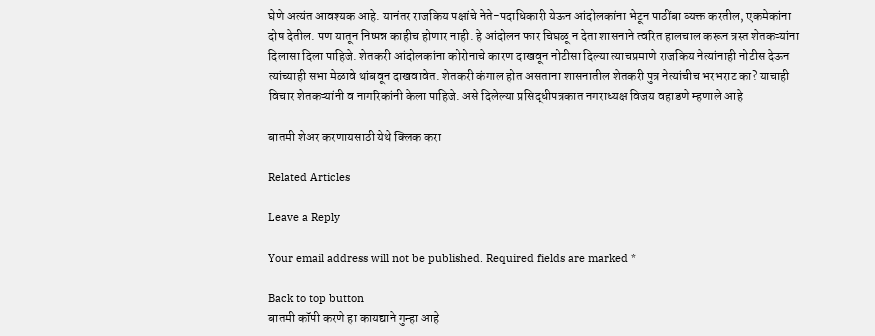घेणे अत्यंत आवश्यक आहे. यानंतर राजकिय पक्षांचे नेते-पदाधिकारी येऊन आंदोलकांना भेटून पाठींबा व्यक्त करतील, एकमेकांना दोष देतील. पण यातून निष्पन्न काहीच होणार नाही. हे आंदोलन फार चिघळू न देता शासनाने त्वरित हालचाल करून त्रस्त शेतकऱ्यांना दिलासा दिला पाहिजे. शेतकरी आंदोलकांना कोरोनाचे कारण दाखवून नोटीसा दिल्या त्याचप्रमाणे राजकिय नेत्यांनाही नोटीस देऊन त्यांच्याही सभा मेळावे थांबवून दाखवावेत. शेतकरी कंगाल होत असताना शासनातील शेतकरी पुत्र नेत्यांचीच भरभराट का? याचाही विचार शेतकऱ्यांनी व नागरिकांनी केला पाहिजे. असे दिलेल्या प्रसिद्धीपत्रकात नगराध्यक्ष विजय वहाडणे म्हणाले आहे

बातमी शेअर करणायसाठी येथे क्लिक करा

Related Articles

Leave a Reply

Your email address will not be published. Required fields are marked *

Back to top button
बातमी कॉपी करणे हा कायद्याने गुन्हा आहे